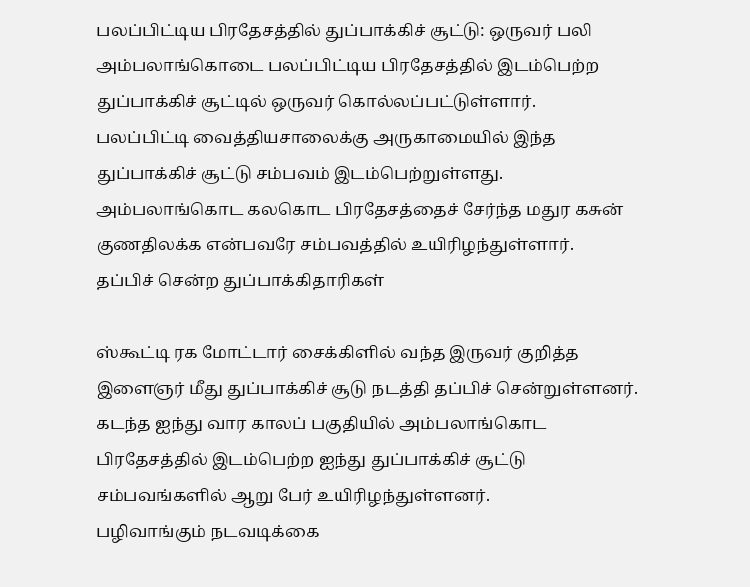பலப்பிட்டிய பிரதேசத்தில் துப்பாக்கிச் சூட்டு: ஒருவர் பலி
அம்பலாங்கொடை பலப்பிட்டிய பிரதேசத்தில் இடம்பெற்ற துப்பாக்கிச் சூட்டில் ஒருவர் கொல்லப்பட்டுள்ளார்.
பலப்பிட்டி வைத்தியசாலைக்கு அருகாமையில் இந்த துப்பாக்கிச் சூட்டு சம்பவம் இடம்பெற்றுள்ளது.
அம்பலாங்கொட கலகொட பிரதேசத்தைச் சேர்ந்த மதுர கசுன் குணதிலக்க என்பவரே சம்பவத்தில் உயிரிழந்துள்ளார்.
தப்பிச் சென்ற துப்பாக்கிதாரிகள்

ஸ்கூட்டி ரக மோட்டார் சைக்கிளில் வந்த இருவர் குறித்த இளைஞர் மீது துப்பாக்கிச் சூடு நடத்தி தப்பிச் சென்றுள்ளனர்.
கடந்த ஐந்து வார காலப் பகுதியில் அம்பலாங்கொட பிரதேசத்தில் இடம்பெற்ற ஐந்து துப்பாக்கிச் சூட்டு சம்பவங்களில் ஆறு பேர் உயிரிழந்துள்ளனர்.
பழிவாங்கும் நடவடிக்கை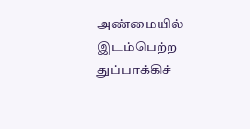அண்மையில் இடம்பெற்ற துப்பாக்கிச்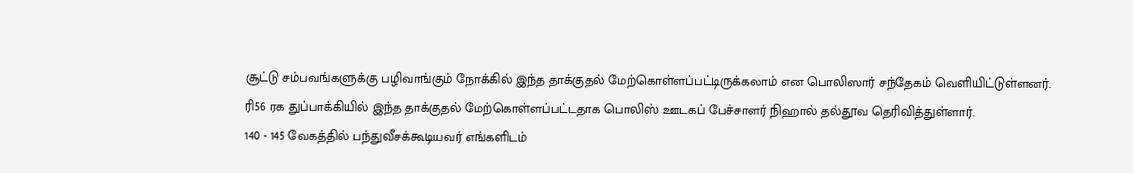சூட்டு சம்பவங்களுக்கு பழிவாங்கும் நோக்கில் இந்த தாக்குதல் மேற்கொள்ளப்பட்டிருக்கலாம் என பொலிஸார் சந்தேகம் வெளியிட்டுள்ளனர்.
ரி56 ரக துப்பாக்கியில் இந்த தாக்குதல் மேற்கொள்ளப்பட்டதாக பொலிஸ் ஊடகப் பேச்சாளர் நிஹால் தல்தூவ தெரிவித்துள்ளார்.
140 - 145 வேகத்தில் பந்துவீசக்கூடியவர் எங்களிடம்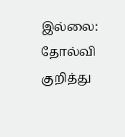இல்லை: தோல்வி குறித்து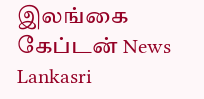இலங்கை கேப்டன் News Lankasri